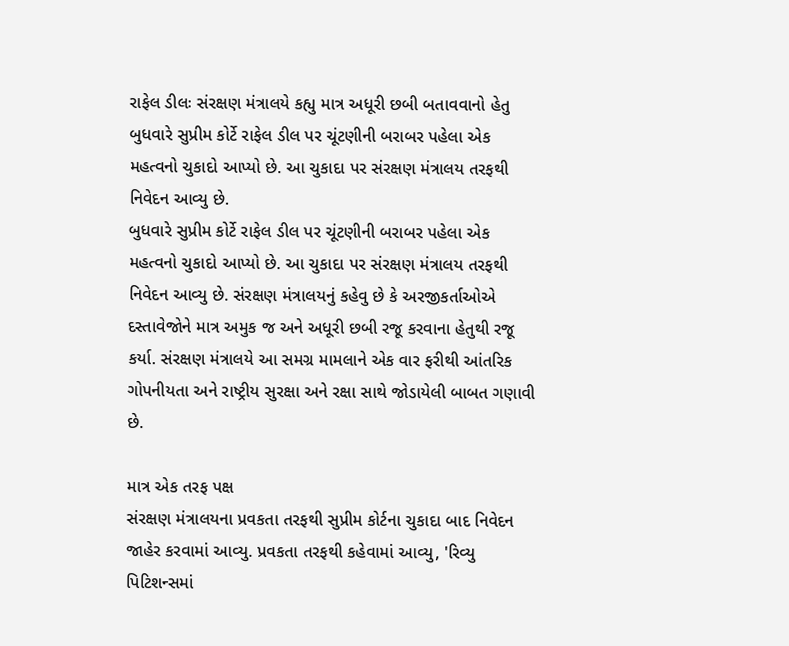રાફેલ ડીલઃ સંરક્ષણ મંત્રાલયે કહ્યુ માત્ર અધૂરી છબી બતાવવાનો હેતુ
બુધવારે સુપ્રીમ કોર્ટે રાફેલ ડીલ પર ચૂંટણીની બરાબર પહેલા એક મહત્વનો ચુકાદો આપ્યો છે. આ ચુકાદા પર સંરક્ષણ મંત્રાલય તરફથી નિવેદન આવ્યુ છે.
બુધવારે સુપ્રીમ કોર્ટે રાફેલ ડીલ પર ચૂંટણીની બરાબર પહેલા એક મહત્વનો ચુકાદો આપ્યો છે. આ ચુકાદા પર સંરક્ષણ મંત્રાલય તરફથી નિવેદન આવ્યુ છે. સંરક્ષણ મંત્રાલયનું કહેવુ છે કે અરજીકર્તાઓએ દસ્તાવેજોને માત્ર અમુક જ અને અધૂરી છબી રજૂ કરવાના હેતુથી રજૂ કર્યા. સંરક્ષણ મંત્રાલયે આ સમગ્ર મામલાને એક વાર ફરીથી આંતરિક ગોપનીયતા અને રાષ્ટ્રીય સુરક્ષા અને રક્ષા સાથે જોડાયેલી બાબત ગણાવી છે.

માત્ર એક તરફ પક્ષ
સંરક્ષણ મંત્રાલયના પ્રવકતા તરફથી સુપ્રીમ કોર્ટના ચુકાદા બાદ નિવેદન જાહેર કરવામાં આવ્યુ. પ્રવકતા તરફથી કહેવામાં આવ્યુ, 'રિવ્યુ પિટિશન્સમાં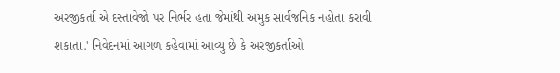અરજીકર્તા એ દસ્તાવેજો પર નિર્ભર હતા જેમાંથી અમુક સાર્વજનિક નહોતા કરાવી શકાતા.' નિવેદનમાં આગળ કહેવામાં આવ્યુ છે કે અરજીકર્તાઓ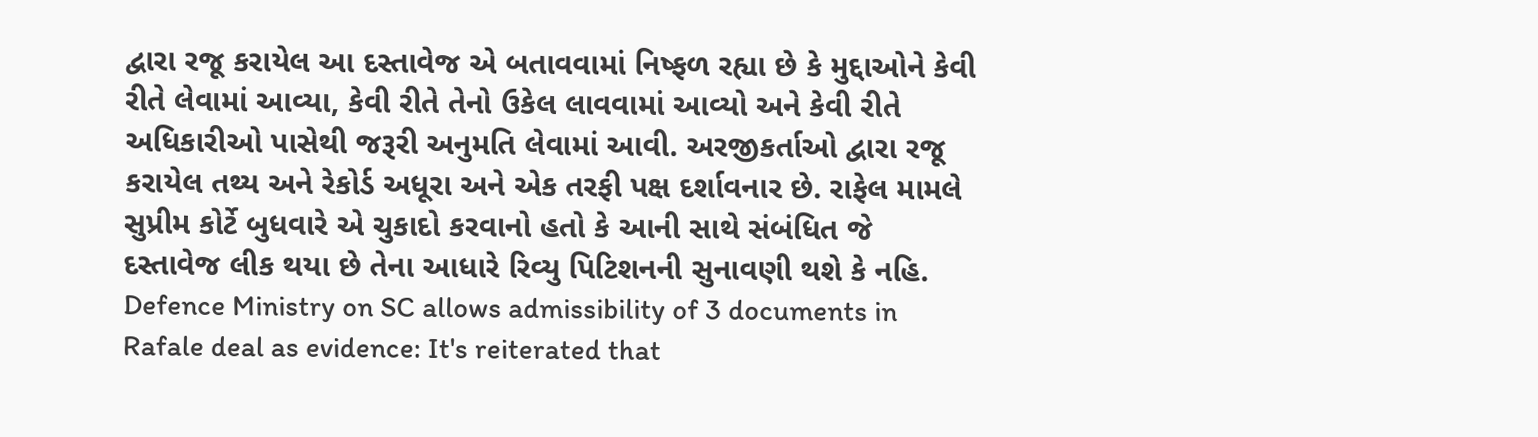દ્વારા રજૂ કરાયેલ આ દસ્તાવેજ એ બતાવવામાં નિષ્ફળ રહ્યા છે કે મુદ્દાઓને કેવી રીતે લેવામાં આવ્યા, કેવી રીતે તેનો ઉકેલ લાવવામાં આવ્યો અને કેવી રીતે અધિકારીઓ પાસેથી જરૂરી અનુમતિ લેવામાં આવી. અરજીકર્તાઓ દ્વારા રજૂ કરાયેલ તથ્ય અને રેકોર્ડ અધૂરા અને એક તરફી પક્ષ દર્શાવનાર છે. રાફેલ મામલે સુપ્રીમ કોર્ટે બુધવારે એ ચુકાદો કરવાનો હતો કે આની સાથે સંબંધિત જે દસ્તાવેજ લીક થયા છે તેના આધારે રિવ્યુ પિટિશનની સુનાવણી થશે કે નહિ.
Defence Ministry on SC allows admissibility of 3 documents in Rafale deal as evidence: It's reiterated that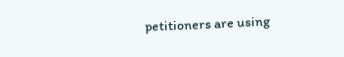petitioners are using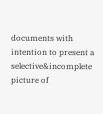documents with intention to present a selective&incomplete picture of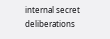internal secret deliberations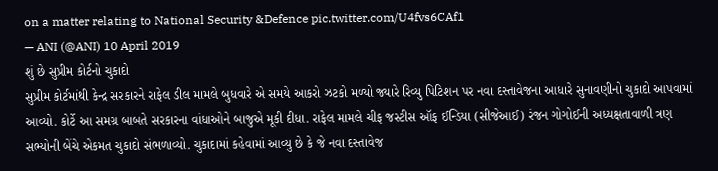on a matter relating to National Security &Defence pic.twitter.com/U4fvs6CAf1
— ANI (@ANI) 10 April 2019
શું છે સુપ્રીમ કોર્ટનો ચુકાદો
સુપ્રીમ કોર્ટમાંથી કેન્દ્ર સરકારને રાફેલ ડીલ મામલે બુધવારે એ સમયે આકરો ઝટકો મળ્યો જ્યારે રિવ્યુ પિટિશન પર નવા દસ્તાવેજના આધારે સુનાવણીનો ચુકાદો આપવામાં આવ્યો. કોર્ટે આ સમગ્ર બાબતે સરકારના વાંધાઓને બાજુએ મૂકી દીધા. રાફેલ મામલે ચીફ જસ્ટીસ ઑફ ઈન્ડિયા (સીજેઆઈ) રંજન ગોગોઈની અધ્યક્ષતાવાળી ત્રણ સભ્યોની બેંચે એકમત ચુકાદો સંભળાવ્યો. ચુકાદામાં કહેવામાં આવ્યુ છે કે જે નવા દસ્તાવેજ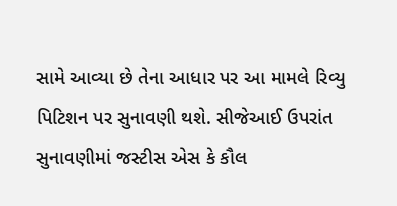સામે આવ્યા છે તેના આધાર પર આ મામલે રિવ્યુ પિટિશન પર સુનાવણી થશે. સીજેઆઈ ઉપરાંત સુનાવણીમાં જસ્ટીસ એસ કે કૌલ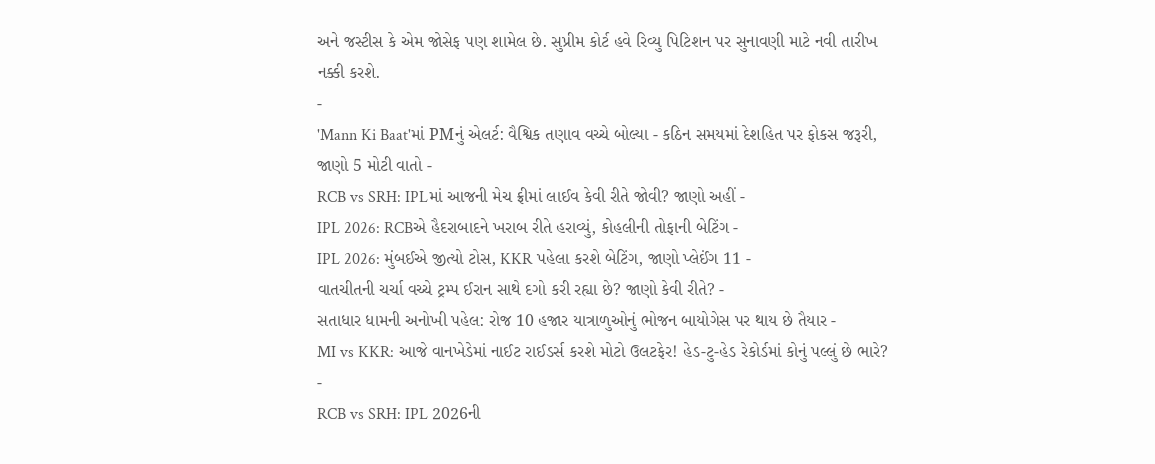અને જસ્ટીસ કે એમ જોસેફ પણ શામેલ છે. સુપ્રીમ કોર્ટ હવે રિવ્યુ પિટિશન પર સુનાવણી માટે નવી તારીખ નક્કી કરશે.
-
'Mann Ki Baat'માં PMનું એલર્ટ: વૈશ્વિક તણાવ વચ્ચે બોલ્યા - કઠિન સમયમાં દેશહિત પર ફોકસ જરૂરી, જાણો 5 મોટી વાતો -
RCB vs SRH: IPLમાં આજની મેચ ફ્રીમાં લાઈવ કેવી રીતે જોવી? જાણો અહીં -
IPL 2026: RCBએ હૈદરાબાદને ખરાબ રીતે હરાવ્યું, કોહલીની તોફાની બેટિંગ -
IPL 2026: મુંબઈએ જીત્યો ટોસ, KKR પહેલા કરશે બેટિંગ, જાણો પ્લેઈંગ 11 -
વાતચીતની ચર્ચા વચ્ચે ટ્રમ્પ ઈરાન સાથે દગો કરી રહ્યા છે? જાણો કેવી રીતે? -
સતાધાર ધામની અનોખી પહેલ: રોજ 10 હજાર યાત્રાળુઓનું ભોજન બાયોગેસ પર થાય છે તૈયાર -
MI vs KKR: આજે વાનખેડેમાં નાઈટ રાઈડર્સ કરશે મોટો ઉલટફેર! હેડ-ટુ-હેડ રેકોર્ડમાં કોનું પલ્લું છે ભારે? -
RCB vs SRH: IPL 2026ની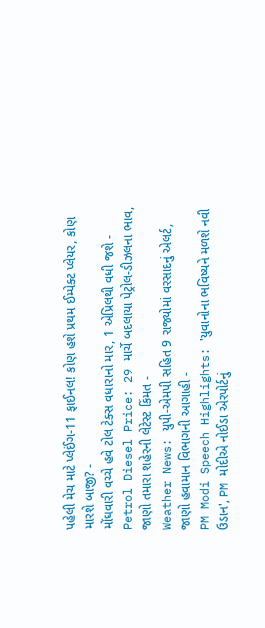પહેલી મેચ માટે પ્લેઈંગ-11 ફાઈનલ! કોણ હશે પ્રથમ ઈમ્પેક્ટ પ્લેયર, કોણ મારશે બાજી? -
મોંઘવારી વચ્ચે હવે ટોલ ટેક્સ વધારાનો માર, 1 એપ્રિલથી વધી જશે -
Petrol Diesel Price: 29 માર્ચે બદલાયા પેટ્રોલ-ડીઝલના ભાવ, જાણો તમારા શહેરની લેટેસ્ટ કિંમત -
Weather News: યુપી-એમપી સહિત 9 રાજ્યોમાં વરસાદનું એલર્ટ, જાણો હવામાન વિભાગની આગાહી -
PM Modi Speech Highlights: 'યુવાનોના ભવિષ્યને મળશે નવી ઉડાન', PM મોદીએ નોઈડા એરપોર્ટનું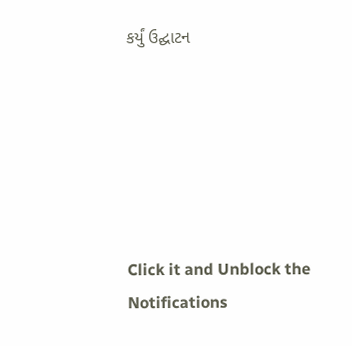કર્યું ઉદ્ઘાટન






Click it and Unblock the Notifications